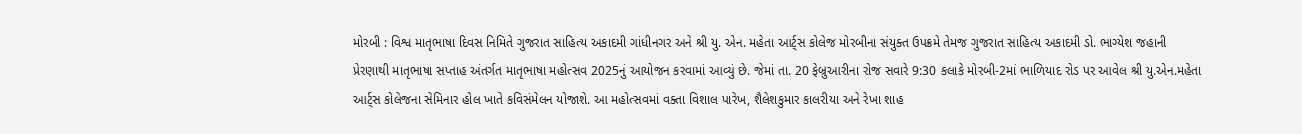મોરબી : વિશ્વ માતૃભાષા દિવસ નિમિતે ગુજરાત સાહિત્ય અકાદમી ગાંધીનગર અને શ્રી યુ. એન. મહેતા આર્ટ્સ કોલેજ મોરબીના સંયુક્ત ઉપક્રમે તેમજ ગુજરાત સાહિત્ય અકાદમી ડો. ભાગ્યેશ જહાની પ્રેરણાથી માતૃભાષા સપ્તાહ અંતર્ગત માતૃભાષા મહોત્સવ 2025નું આયોજન કરવામાં આવ્યું છે. જેમાં તા. 20 ફેબ્રુઆરીના રોજ સવારે 9:30 કલાકે મોરબી-2માં ભાળિયાદ રોડ પર આવેલ શ્રી યુ.એન.મહેતા આર્ટ્સ કોલેજના સેમિનાર હોલ ખાતે કવિસંમેલન યોજાશે. આ મહોત્સવમાં વક્તા વિશાલ પારેખ, શૈલેશકુમાર કાલરીયા અને રેખા શાહ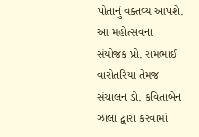પોતાનું વક્તવ્ય આપશે. આ મહોત્સવના સંયોજક પ્રો. રામભાઈ વારોતરિયા તેમજ સંચાલન ડો. કવિતાબેન ઝાલા દ્વારા કરવામાં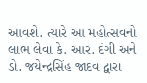આવશે. ત્યારે આ મહોત્સવનો લાભ લેવા કે. આર. દંગી અને ડો. જયેન્દ્રસિંહ જાદવ દ્વારા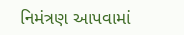નિમંત્રણ આપવામાં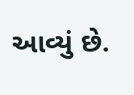આવ્યું છે.